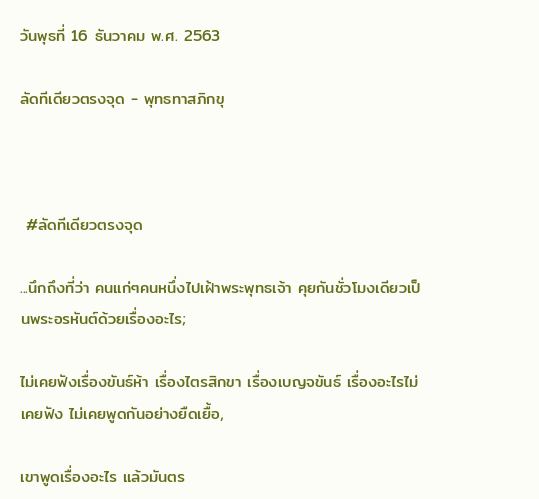วันพุธที่ 16 ธันวาคม พ.ศ. 2563

ลัดทีเดียวตรงจุด - พุทธทาสภิกขุ



 #ลัดทีเดียวตรงจุด

...นึกถึงที่ว่า คนแก่ๆคนหนึ่งไปเฝ้าพระพุทธเจ้า คุยกันชั่วโมงเดียวเป็นพระอรหันต์ด้วยเรื่องอะไร;

ไม่เคยฟังเรื่องขันธ์ห้า เรื่องไตรสิกขา เรื่องเบญจขันธ์ เรื่องอะไรไม่เคยฟัง ไม่เคยพูดกันอย่างยืดเยื้อ,

เขาพูดเรื่องอะไร แล้วมันตร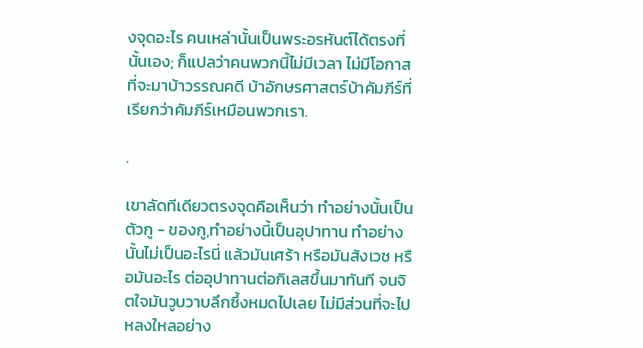งจุดอะไร คนเหล่านั้นเป็นพระอรหันต์ได้ตรงที่นั้นเอง; ก็แปลว่าคนพวกนี้ไม่มีเวลา ไม่มีโอกาสที่จะมาบ้าวรรณคดี บ้าอักษรศาสตร์บ้าคัมภีร์ที่เรียกว่าคัมภีร์เหมือนพวกเรา.

.

เขาลัดทีเดียวตรงจุดคือเห็นว่า ทำอย่างนั้นเป็นตัวกู - ของกู,ทำอย่างนี้เป็นอุปาทาน ทำอย่างนั้นไม่เป็นอะไรนี่ แล้วมันเศร้า หรือมันสังเวช หรือมันอะไร ต่ออุปาทานต่อกิเลสขึ้นมาทันที จนจิตใจมันวูบวาบลึกซึ้งหมดไปเลย ไม่มีส่วนที่จะไปหลงใหลอย่าง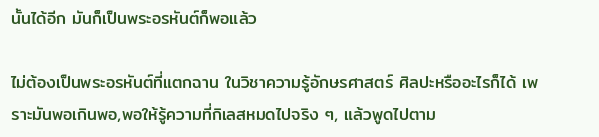นั้นได้อีก มันก็เป็นพระอรหันต์ก็พอแล้ว

ไม่ต้องเป็นพระอรหันต์ที่แตกฉาน ในวิชาความรู้อักษรศาสตร์ ศิลปะหรืออะไรก็ได้ เพราะมันพอเกินพอ,พอให้รู้ความที่กิเลสหมดไปจริง ๆ, แล้วพูดไปตาม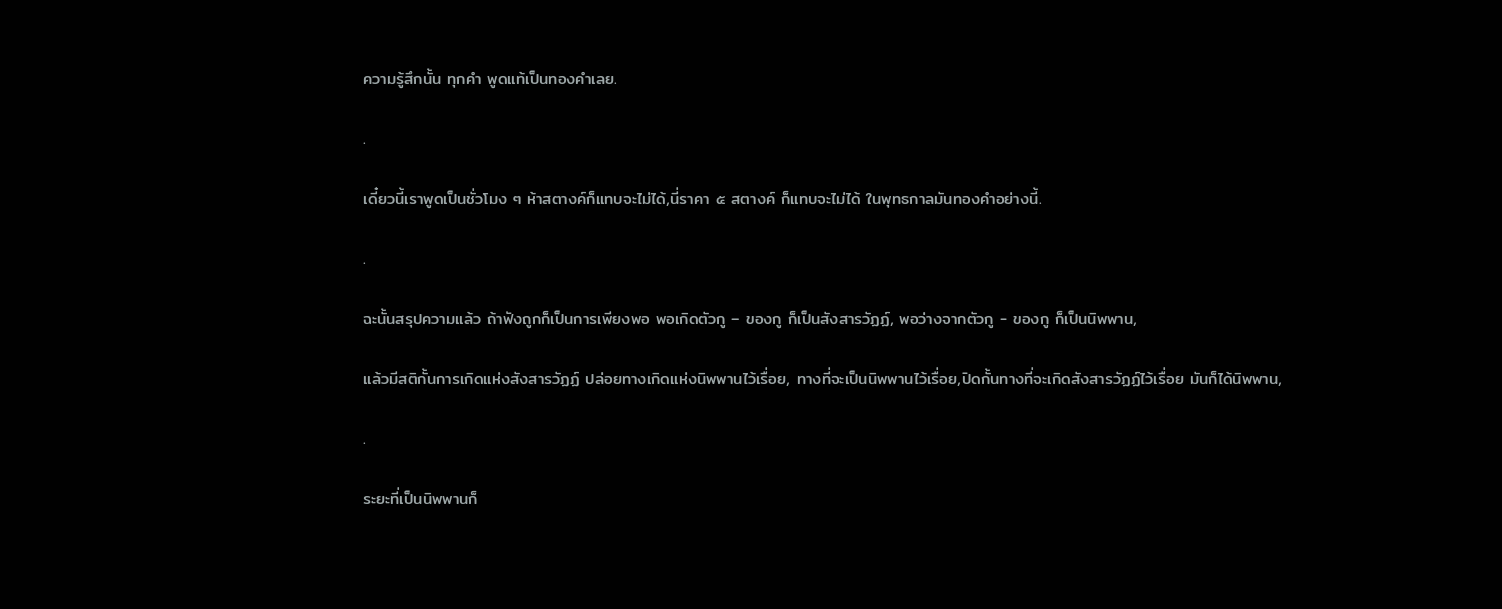ความรู้สึกนั้น ทุกคำ พูดแท้เป็นทองคำเลย.

.

เดี๋ยวนี้เราพูดเป็นชั่วโมง ๆ ห้าสตางค์ก็แทบจะไม่ได้,นี่ราคา ๕ สตางค์ ก็แทบจะไม่ได้ ในพุทธกาลมันทองคำอย่างนี้.

.

ฉะนั้นสรุปความแล้ว ถ้าฟังถูกก็เป็นการเพียงพอ พอเกิดตัวกู – ของกู ก็เป็นสังสารวัฏฏ์, พอว่างจากตัวกู - ของกู ก็เป็นนิพพาน,

แล้วมีสติกั้นการเกิดแห่งสังสารวัฏฏ์ ปล่อยทางเกิดแห่งนิพพานไว้เรื่อย, ทางที่จะเป็นนิพพานไว้เรื่อย,ปิดกั้นทางที่จะเกิดสังสารวัฏฏ์ไว้เรื่อย มันก็ได้นิพพาน,

.

ระยะที่เป็นนิพพานก็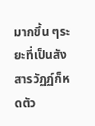มากขึ้น ๆระยะที่เป็นสังสารวัฏฏ์ก็หดตัว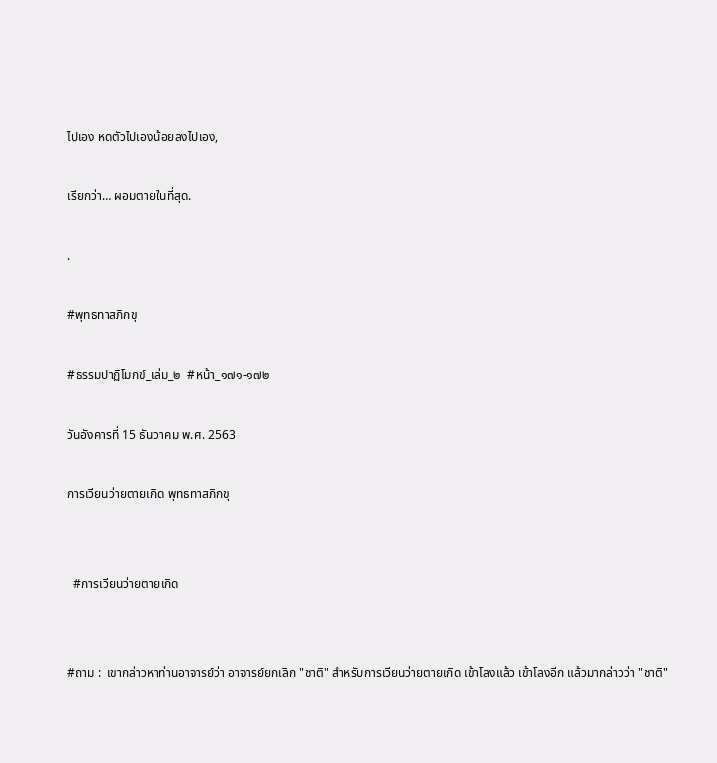ไปเอง หดตัวไปเองน้อยลงไปเอง,

เรียกว่า… ผอมตายในที่สุด.

.

#พุทธทาสภิกขุ

#ธรรมปาฏิโมกข์_เล่ม_๒  #หน้า_๑๗๑-๑๗๒

วันอังคารที่ 15 ธันวาคม พ.ศ. 2563

การเวียนว่ายตายเกิด พุทธทาสภิกขุ


  #การเวียนว่ายตายเกิด


#ถาม :  เขากล่าวหาท่านอาจารย์ว่า อาจารย์ยกเลิก "ชาติ" สำหรับการเวียนว่ายตายเกิด เข้าโลงแล้ว เข้าโลงอีก แล้วมากล่าวว่า "ชาติ"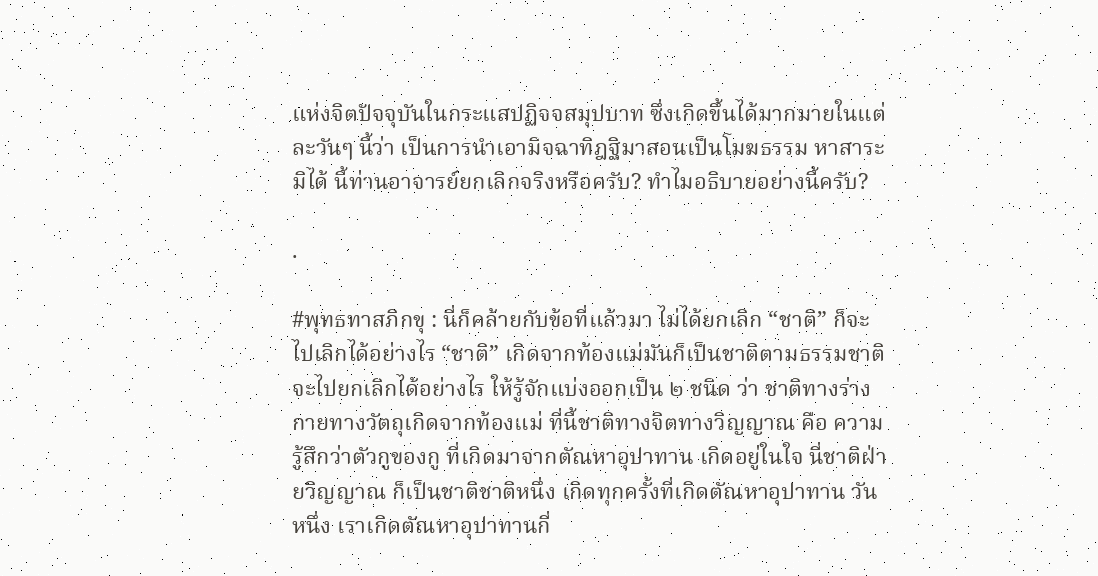แห่งจิตปัจจุบันในกระแสปฏิจจสมุปบาท ซึ่งเกิดขึ้นได้มากมายในแต่ละวันๆ นี้ว่า เป็นการนำเอามิจฉาทิฎฐิมาสอนเป็นโมฆธรรม หาสาระมิได้ นี้ท่านอาจารย์ยกเลิกจริงหรือครับ? ทำไมอธิบายอย่างนี้ครับ?

.

#พุทธทาสภิกขุ : นี่ก็คล้ายกับข้อที่แล้วมา ไม่ได้ยกเลิก “ชาติ” ก็จะไปเลิกได้อย่างไร “ชาติ” เกิดจากท้องแม่มันก็เป็นชาติตามธรรมชาติ จะไปยกเลิกได้อย่างไร ให้รู้จักแบ่งออกเป็น ๒ ชนิด ว่า ชาติทางร่างกายทางวัตถุเกิดจากท้องแม่ ที่นี้ชาติทางจิตทางวิญญาณ คือ ความรู้สึกว่าตัวกูของกู ที่เกิดมาจากตัณหาอุปาทาน เกิดอยู่ในใจ นี่ชาติฝ่ายวิญญาณ ก็เป็นชาติชาติหนึ่ง เกิดทุกครั้งที่เกิดตัณหาอุปาทาน วันหนึ่ง เราเกิดตัณหาอุปาทานกี่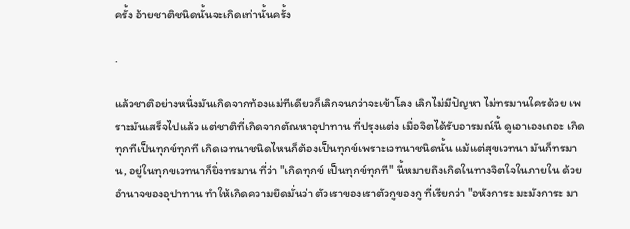ครั้ง อ้ายชาติชนิดนั้นจะเกิดเท่านั้นครั้ง

.

แล้วชาติอย่างหนึ่งมันเกิดจากท้องแม่ทีเดียวก็เลิกจนกว่าจะเข้าโลง เลิกไม่มีปัญหา ไม่ทรมานใครด้วย เพราะมันเสร็จไปแล้ว แต่ชาติที่เกิดจากตัณหาอุปาทาน ที่ปรุงแต่ง เมื่อจิตได้รับอารมณ์นี้ ดูเอาเองเถอะ เกิดทุกทีเป็นทุกข์ทุกที เกิดเวทนาชนิดไหนก็ต้องเป็นทุกข์เพราะเวทนาชนิดนั้น แม้แต่สุขเวทนา มันก็ทรมาน, อยู่ในทุกขเวทนาก็ยิ่งทรมาน ที่ว่า "เกิดทุกข์ เป็นทุกข์ทุกที" นี้หมายถึงเกิดในทางจิตใจในภายใน ด้วยอำนาจของอุปาทาน ทำให้เกิดความยึดมั่นว่า ตัวเราของเราตัวกูของกู ที่เรียกว่า "อหังการะ มะมังการะ มา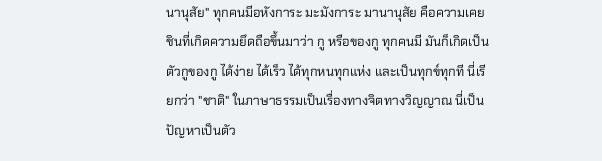นานุสัย" ทุกคนมีอหังการะ มะมังการะ มานานุสัย คือความเคยชินที่เกิดความยึดถือขึ้นมาว่า กู หรือของกู ทุกคนมี มันก็เกิดเป็นตัวกูของกู ได้ง่าย ได้เร็ว ได้ทุกหนทุกแห่ง และเป็นทุกข์ทุกที นี่เรียกว่า "ชาติ" ในภาษาธรรมเป็นเรื่องทางจิตทางวิญญาณ นี่เป็นปัญหาเป็นตัว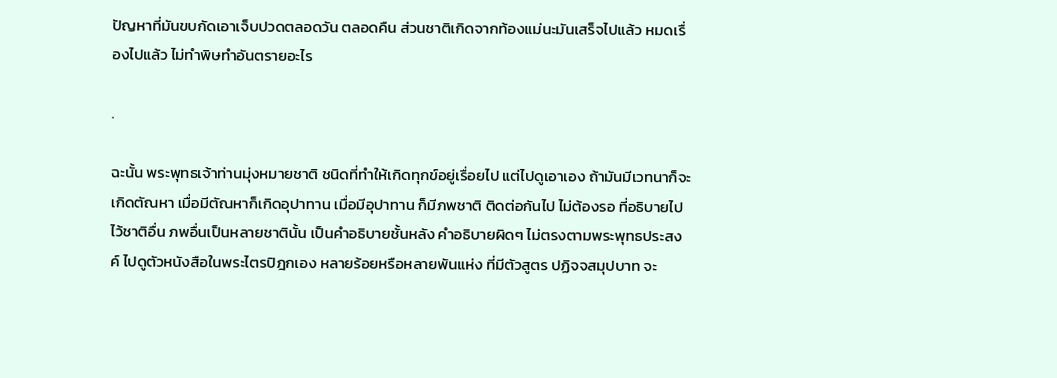ปัญหาที่มันขบกัดเอาเจ็บปวดตลอดวัน ตลอดคืน ส่วนชาติเกิดจากท้องแม่นะมันเสร็จไปแล้ว หมดเรื่องไปแล้ว ไม่ทำพิษทำอันตรายอะไร

.

ฉะนั้น พระพุทธเจ้าท่านมุ่งหมายชาติ ชนิดที่ทำให้เกิดทุกข์อยู่เรื่อยไป แต่ไปดูเอาเอง ถ้ามันมีเวทนาก็จะเกิดตัณหา เมื่อมีตัณหาก็เกิดอุปาทาน เมื่อมีอุปาทาน ก็มีภพชาติ ติดต่อกันไป ไม่ต้องรอ ที่อธิบายไปไว้ชาติอื่น ภพอื่นเป็นหลายชาตินั้น เป็นคำอธิบายชั้นหลัง คำอธิบายผิดๆ ไม่ตรงตามพระพุทธประสงค์ ไปดูตัวหนังสือในพระไตรปิฎกเอง หลายร้อยหรือหลายพันแห่ง ที่มีตัวสูตร ปฏิจจสมุปบาท จะ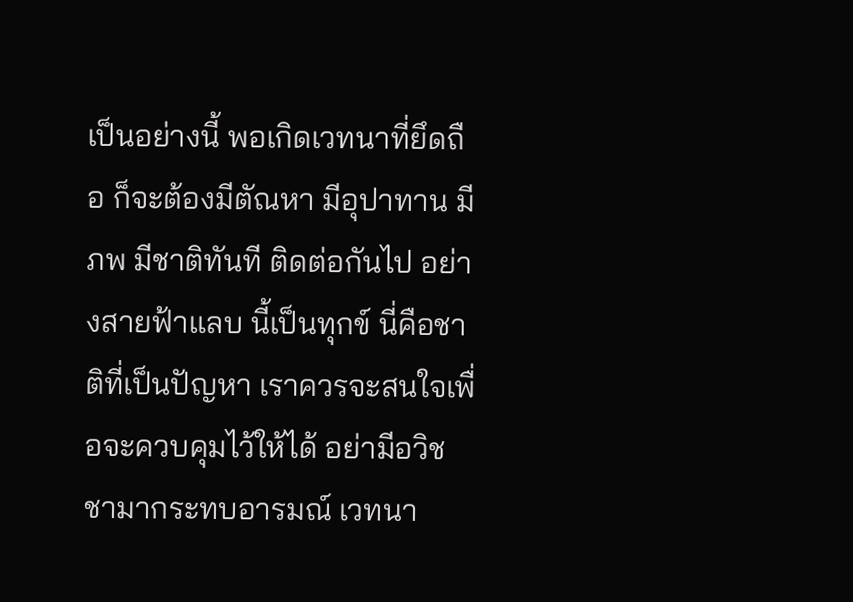เป็นอย่างนี้ พอเกิดเวทนาที่ยึดถือ ก็จะต้องมีตัณหา มีอุปาทาน มีภพ มีชาติทันที ติดต่อกันไป อย่างสายฟ้าแลบ นี้เป็นทุกข์ นี่คือชาติที่เป็นปัญหา เราควรจะสนใจเพื่อจะควบคุมไว้ให้ได้ อย่ามีอวิชชามากระทบอารมณ์ เวทนา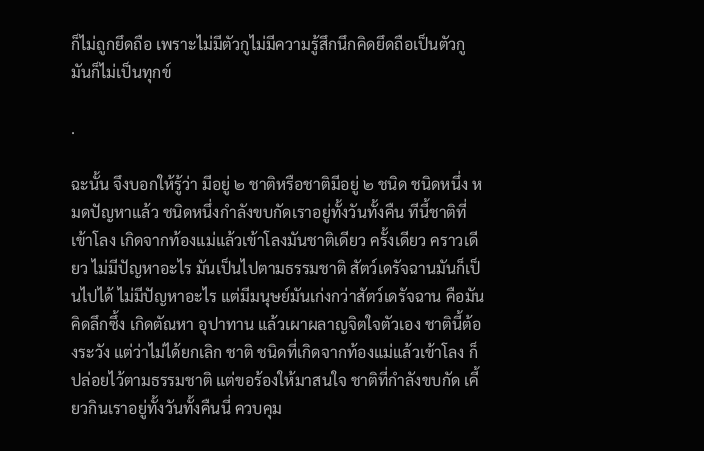ก็ไม่ถูกยึดถือ เพราะไม่มีตัวกูไม่มีความรู้สึกนึกคิดยึดถือเป็นตัวกู มันก็ไม่เป็นทุกข์

.

ฉะนั้น จึงบอกให้รู้ว่า มีอยู่ ๒ ชาติหรือชาติมีอยู่ ๒ ชนิด ชนิดหนึ่ง หมดปัญหาแล้ว ชนิดหนึ่งกำลังขบกัดเราอยู่ทั้งวันทั้งคืน ทีนี้ชาติที่เข้าโลง เกิดจากท้องแม่แล้วเข้าโลงมันชาติเดียว ครั้งเดียว คราวเดียว ไม่มีปัญหาอะไร มันเป็นไปตามธรรมชาติ สัตว์เดรัจฉานมันก็เป็นไปได้ ไม่มีปัญหาอะไร แต่มีมนุษย์มันเก่งกว่าสัตว์เดรัจฉาน คือมันคิดลึกซึ้ง เกิดตัณหา อุปาทาน แล้วเผาผลาญจิตใจตัวเอง ชาตินี้ต้องระวัง แต่ว่าไม่ได้ยกเลิก ชาติ ชนิดที่เกิดจากท้องแม่แล้วเข้าโลง ก็ปล่อยไว้ตามธรรมชาติ แต่ขอร้องให้มาสนใจ ชาติที่กำลังขบกัด เคี้ยวกินเราอยู่ทั้งวันทั้งคืนนี่ ควบคุม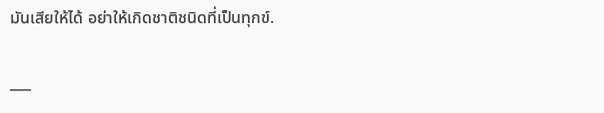มันเสียให้ได้ อย่าให้เกิดชาติชนิดที่เป็นทุกข์.

___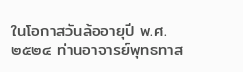ในโอกาสวันล้ออายุปี พ.ศ. ๒๕๒๔ ท่านอาจารย์พุทธทาส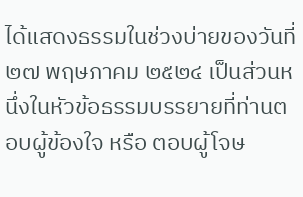ได้แสดงธรรมในช่วงบ่ายของวันที่ ๒๗ พฤษภาคม ๒๕๒๔ เป็นส่วนหนึ่งในหัวข้อธรรมบรรยายที่ท่านตอบผู้ข้องใจ หรือ ตอบผู้โจษ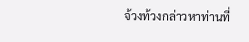จ้วงท้วงกล่าวหาท่านที่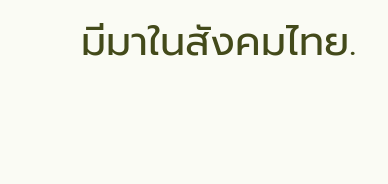มีมาในสังคมไทย.